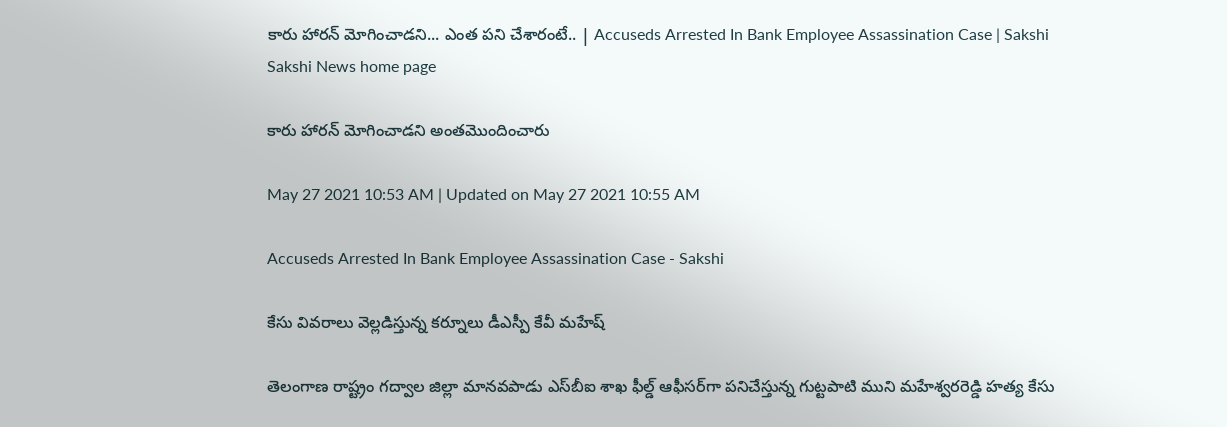కారు హారన్‌ మోగించాడని... ఎంత పని చేశారంటే.. | Accuseds Arrested In Bank Employee Assassination Case | Sakshi
Sakshi News home page

కారు హారన్‌ మోగించాడని అంతమొందించారు

May 27 2021 10:53 AM | Updated on May 27 2021 10:55 AM

Accuseds Arrested In Bank Employee Assassination Case - Sakshi

కేసు వివరాలు వెల్లడిస్తున్న కర్నూలు డీఎస్పీ కేవీ మహేష్‌

తెలంగాణ రాష్ట్రం గద్వాల జిల్లా మానవపాడు ఎస్‌బీఐ శాఖ ఫీల్డ్‌ ఆఫీసర్‌గా పనిచేస్తున్న గుట్టపాటి ముని మహేశ్వరరెడ్డి హత్య కేసు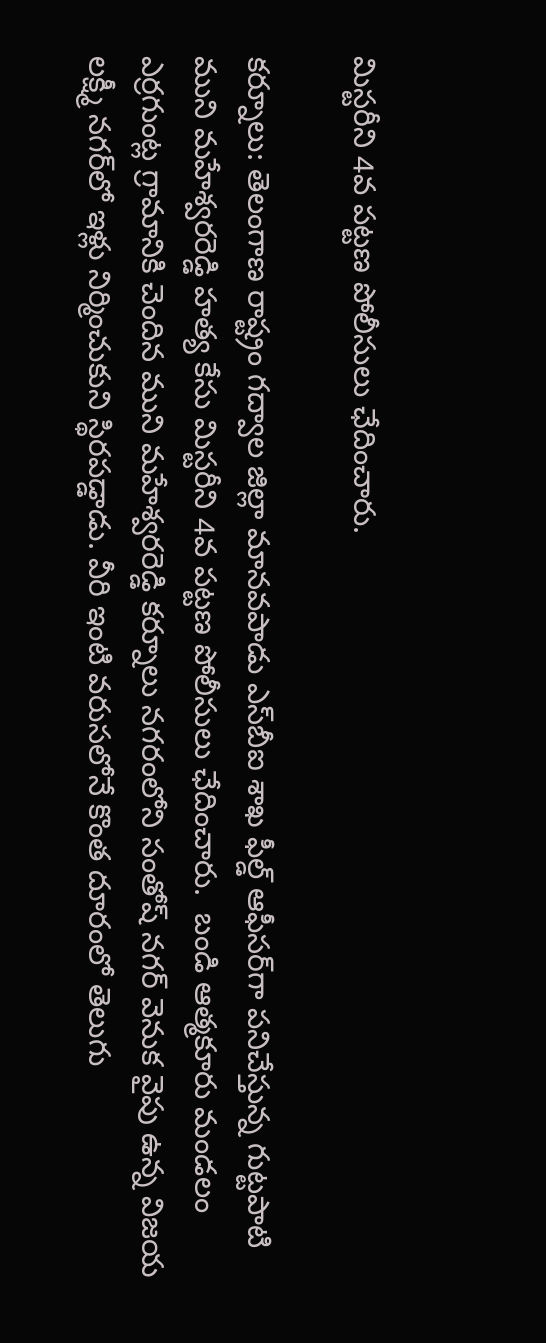మిస్టరీని 4వ పట్టణ పోలీసులు ఛేదించారు.

కర్నూలు: తెలంగాణ రాష్ట్రం గద్వాల జిల్లా మానవపాడు ఎస్‌బీఐ శాఖ ఫీల్డ్‌ ఆఫీసర్‌గా పనిచేస్తున్న గుట్టపాటి ముని మహేశ్వరరెడ్డి హత్య కేసు మిస్టరీని 4వ పట్టణ పోలీసులు ఛేదించారు.  బండి ఆత్మకూరు మండలం ఎర్రగుంట్ల గ్రామానికి చెందిన ముని మహేశ్వరరెడ్డి కర్నూలు నగరంలోని సంతోష్‌ నగర్‌ వెనుక వైపు ఉన్న విజయ లక్ష్మీ నగర్‌లో ఇళ్లు నిర్మించుకుని స్థిరపడ్డాడు. వీరి ఇంటి వరుసలోనే కొంత దూరంలో తెలుగు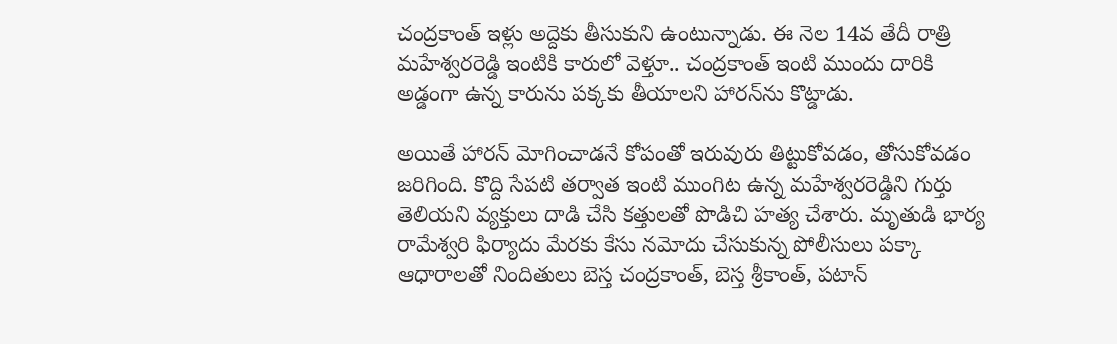చంద్రకాంత్‌ ఇళ్లు అద్దెకు తీసుకుని ఉంటున్నాడు. ఈ నెల 14వ తేదీ రాత్రి మహేశ్వరరెడ్డి ఇంటికి కారులో వెళ్తూ.. చంద్రకాంత్‌ ఇంటి ముందు దారికి అడ్డంగా ఉన్న కారును పక్కకు తీయాలని హారన్‌ను కొట్డాడు.

అయితే హారన్‌ మోగించాడనే కోపంతో ఇరువురు తిట్టుకోవడం, తోసుకోవడం జరిగింది. కొద్ది సేపటి తర్వాత ఇంటి ముంగిట ఉన్న మహేశ్వరరెడ్డిని గుర్తు తెలియని వ్యక్తులు దాడి చేసి కత్తులతో పొడిచి హత్య చేశారు. మృతుడి భార్య రామేశ్వరి ఫిర్యాదు మేరకు కేసు నమోదు చేసుకున్న పోలీసులు పక్కా ఆధారాలతో నిందితులు బెస్త చంద్రకాంత్, బెస్త శ్రీకాంత్, పటాన్‌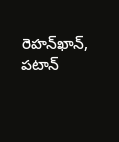రెహన్‌ఖాన్, పటాన్‌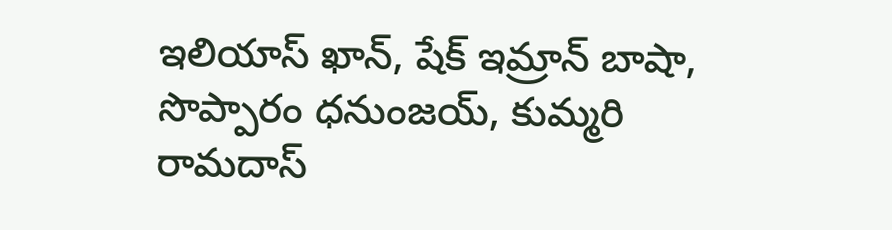ఇలియాస్‌ ఖాన్, షేక్‌ ఇమ్రాన్‌ బాషా, సొప్పారం ధనుంజయ్, కుమ్మరి రామదాస్‌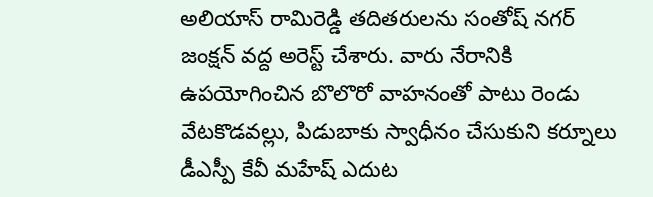అలియాస్‌ రామిరెడ్డి తదితరులను సంతోష్‌ నగర్‌ జంక్షన్‌ వద్ద అరెస్ట్‌ చేశారు. వారు నేరానికి ఉపయోగించిన బొలొరో వాహనంతో పాటు రెండు వేటకొడవల్లు, పిడుబాకు స్వాధీనం చేసుకుని కర్నూలు డీఎస్పీ కేవీ మహేష్‌ ఎదుట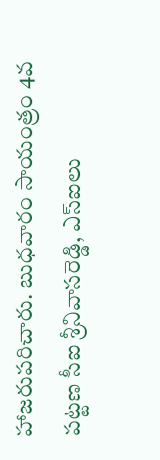హాజరుపరిచారు. బుధవారం సాయంత్రం 4వ పట్టణ సీఐ శ్రీనివాసరెడ్డి, ఎస్‌ఐలు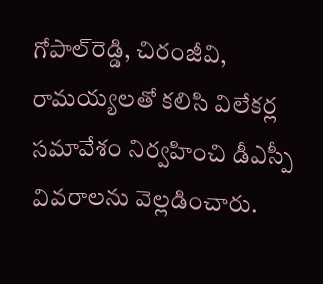గోపాల్‌రెడ్డి, చిరంజీవి, రామయ్యలతో కలిసి విలేకర్ల సమావేశం నిర్వహించి డీఎస్పీ వివరాలను వెల్లడించారు.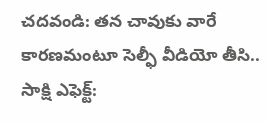చదవండి: తన చావుకు వారే కారణమంటూ సెల్ఫీ వీడియో తీసి..
సాక్షి ఎఫెక్ట్‌: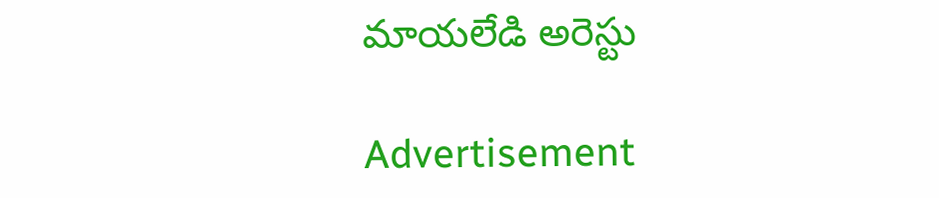మాయలేడి అరెస్టు

Advertisement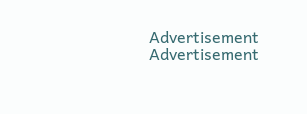Advertisement
Advertisement